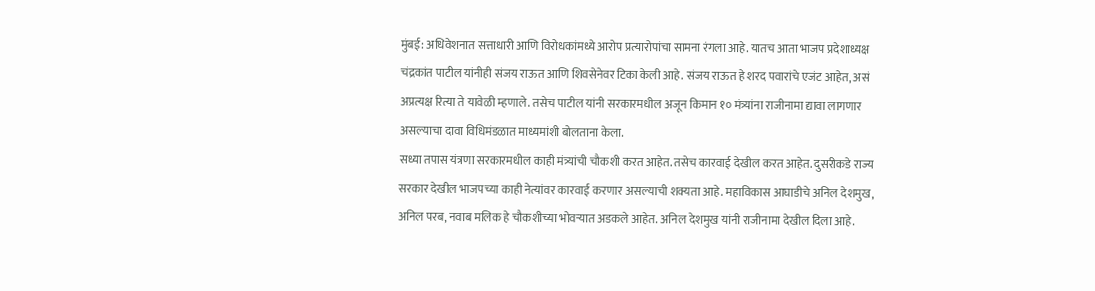मुंबई: अधिवेशनात सत्ताधारी आणि विरोधकांमध्ये आरोप प्रत्यारोपांचा सामना रंगला आहे. यातच आता भाजप प्रदेशाध्यक्ष चंद्रकांत पाटील यांनीही संजय राऊत आणि शिवसेनेवर टिका केली आहे. संजय राऊत हे शरद पवारांचे एजंट आहेत, असं अप्रत्यक्ष रित्या ते यावेळी म्हणाले. तसेच पाटील यांनी सरकारमधील अजून किमान १० मंत्र्यांना राजीनामा द्यावा लागणार असल्याचा दावा विधिमंडळात माध्यमांशी बोलताना केला.
सध्या तपास यंत्रणा सरकारमधील काही मंत्र्यांची चौकशी करत आहेत. तसेच कारवाई देखील करत आहेत. दुसरीकडे राज्य सरकार देखील भाजपच्या काही नेत्यांवर कारवाई करणार असल्याची शक्यता आहे. महाविकास आघाडीचे अनिल देशमुख, अनिल परब, नवाब मलिक हे चौकशीच्या भोवऱ्यात अडकले आहेत. अनिल देशमुख यांनी राजीनामा देखील दिला आहे.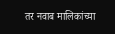तर नवाब मालिकांच्या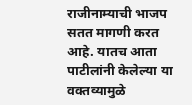राजीनाम्याची भाजप सतत मागणी करत आहे. यातच आता पाटीलांनी केलेल्या या वक्तव्यामुळे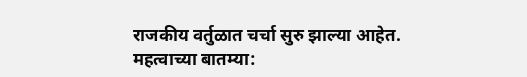राजकीय वर्तुळात चर्चा सुरु झाल्या आहेत.
महत्वाच्या बातम्या: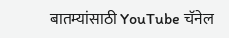बातम्यांसाठी YouTube चॅनेल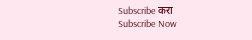Subscribe करा
Subscribe Now